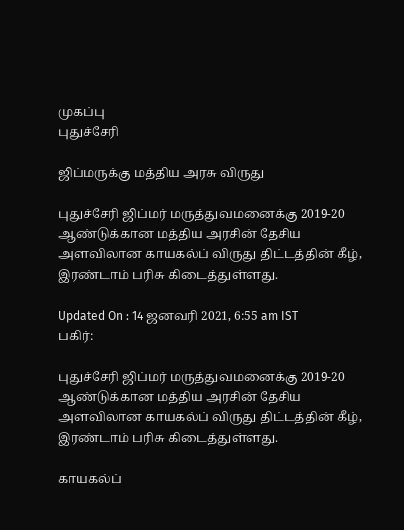முகப்பு
புதுச்சேரி

ஜிப்மருக்கு மத்திய அரசு விருது

புதுச்சேரி ஜிப்மர் மருத்துவமனைக்கு 2019-20 ஆண்டுக்கான மத்திய அரசின் தேசிய அளவிலான காயகல்ப் விருது திட்டத்தின் கீழ், இரண்டாம் பரிசு கிடைத்துள்ளது.

Updated On : 14 ஜனவரி 2021, 6:55 am IST
பகிர்:

புதுச்சேரி ஜிப்மர் மருத்துவமனைக்கு 2019-20 ஆண்டுக்கான மத்திய அரசின் தேசிய அளவிலான காயகல்ப் விருது திட்டத்தின் கீழ், இரண்டாம் பரிசு கிடைத்துள்ளது.

காயகல்ப்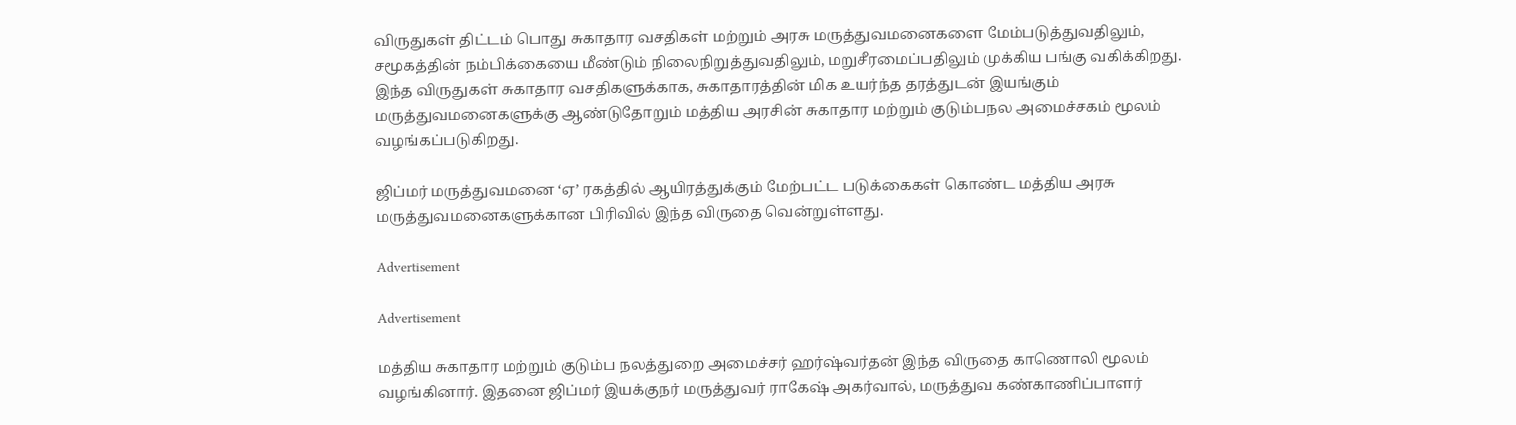விருதுகள் திட்டம் பொது சுகாதார வசதிகள் மற்றும் அரசு மருத்துவமனைகளை மேம்படுத்துவதிலும், சமூகத்தின் நம்பிக்கையை மீண்டும் நிலைநிறுத்துவதிலும், மறுசீரமைப்பதிலும் முக்கிய பங்கு வகிக்கிறது. இந்த விருதுகள் சுகாதார வசதிகளுக்காக, சுகாதாரத்தின் மிக உயர்ந்த தரத்துடன் இயங்கும் மருத்துவமனைகளுக்கு ஆண்டுதோறும் மத்திய அரசின் சுகாதார மற்றும் குடும்பநல அமைச்சகம் மூலம் வழங்கப்படுகிறது.

ஜிப்மர் மருத்துவமனை ‘ஏ’ ரகத்தில் ஆயிரத்துக்கும் மேற்பட்ட படுக்கைகள் கொண்ட மத்திய அரசு மருத்துவமனைகளுக்கான பிரிவில் இந்த விருதை வென்றுள்ளது.

Advertisement

Advertisement

மத்திய சுகாதார மற்றும் குடும்ப நலத்துறை அமைச்சர் ஹர்ஷ்வர்தன் இந்த விருதை காணொலி மூலம் வழங்கினார். இதனை ஜிப்மர் இயக்குநர் மருத்துவர் ராகேஷ் அகர்வால், மருத்துவ கண்காணிப்பாளர்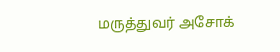மருத்துவர் அசோக்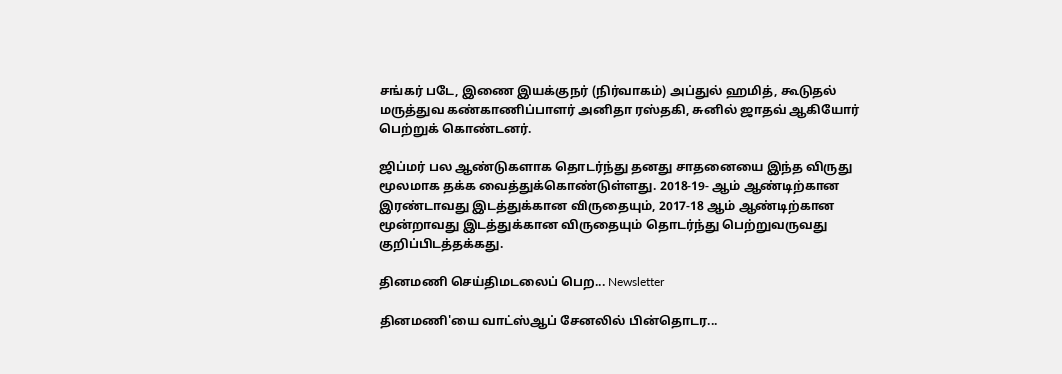சங்கர் படே, இணை இயக்குநர் (நிர்வாகம்) அப்துல் ஹமித், கூடுதல் மருத்துவ கண்காணிப்பாளர் அனிதா ரஸ்தகி, சுனில் ஜாதவ் ஆகியோர் பெற்றுக் கொண்டனர்.

ஜிப்மர் பல ஆண்டுகளாக தொடர்ந்து தனது சாதனையை இந்த விருது மூலமாக தக்க வைத்துக்கொண்டுள்ளது. 2018-19- ஆம் ஆண்டிற்கான இரண்டாவது இடத்துக்கான விருதையும், 2017-18 ஆம் ஆண்டிற்கான மூன்றாவது இடத்துக்கான விருதையும் தொடர்ந்து பெற்றுவருவது குறிப்பிடத்தக்கது.

தினமணி செய்திமடலைப் பெற... Newsletter

தினமணி'யை வாட்ஸ்ஆப் சேனலில் பின்தொடர...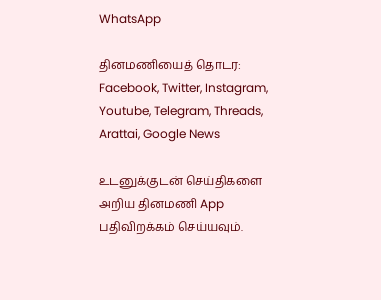WhatsApp

தினமணியைத் தொடர: Facebook, Twitter, Instagram, Youtube, Telegram, Threads, Arattai, Google News

உடனுக்குடன் செய்திகளை அறிய தினமணி App பதிவிறக்கம் செய்யவும்.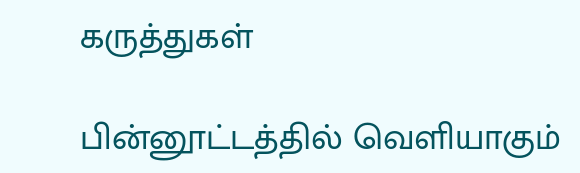கருத்துகள்

பின்னூட்டத்தில் வெளியாகும்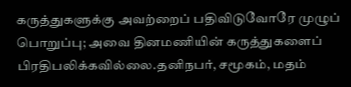கருத்துகளுக்கு அவற்றைப் பதிவிடுவோரே முழுப் பொறுப்பு; அவை தினமணியின் கருத்துகளைப் பிரதிபலிக்கவில்லை.தனிநபர், சமூகம், மதம்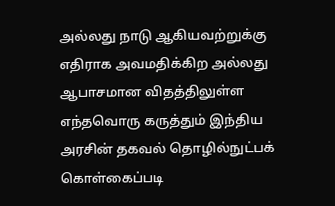அல்லது நாடு ஆகியவற்றுக்கு எதிராக அவமதிக்கிற அல்லது ஆபாசமான விதத்திலுள்ள எந்தவொரு கருத்தும் இந்திய அரசின் தகவல் தொழில்நுட்பக் கொள்கைப்படி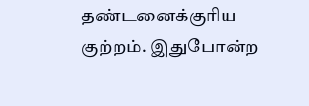தண்டனைக்குரிய குற்றம். இதுபோன்ற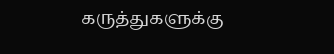கருத்துகளுக்கு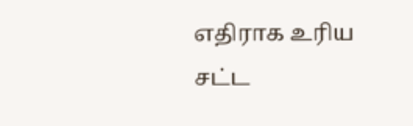எதிராக உரிய சட்ட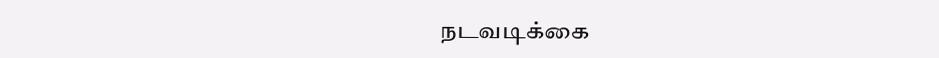நடவடிக்கை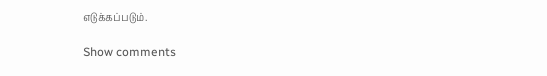எடுக்கப்படும்.

Show comments